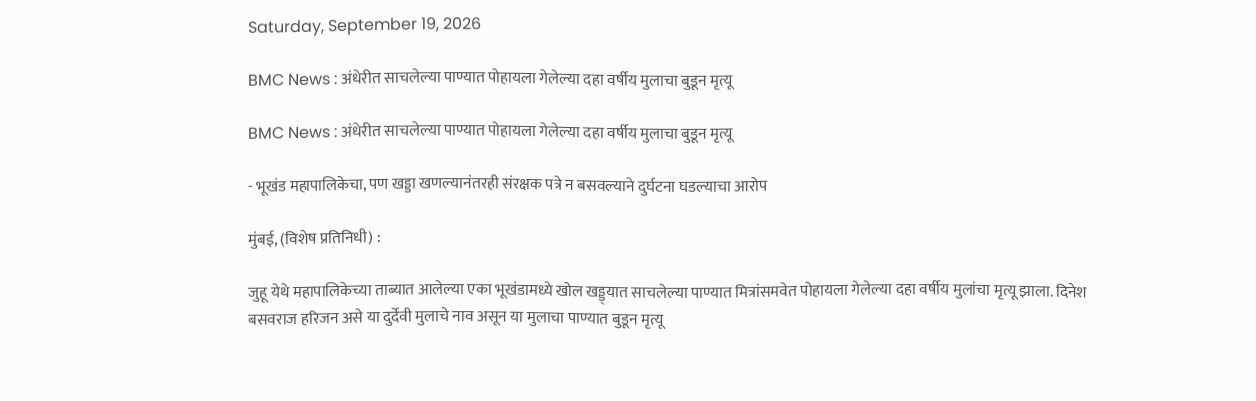Saturday, September 19, 2026

BMC News : अंधेरीत साचलेल्या पाण्यात पोहायला गेलेल्या दहा वर्षीय मुलाचा बुडून मृत्यू

BMC News : अंधेरीत साचलेल्या पाण्यात पोहायला गेलेल्या दहा वर्षीय मुलाचा बुडून मृत्यू

- भूखंड महापालिकेचा, पण खड्डा खणल्यानंतरही संरक्षक पत्रे न बसवल्याने दुर्घटना घडल्याचा आरोप

मुंबई, (विशेष प्रतिनिधी) :

जुहू येथे महापालिकेच्या ताब्यात आलेल्या एका भूखंडामध्ये खोल खड्ड्यात साचलेल्या पाण्यात मित्रांसमवेत पोहायला गेलेल्या दहा वर्षीय मुलांचा मृत्यू झाला. दिनेश बसवराज हरिजन असे या दुर्देवी मुलाचे नाव असून या मुलाचा पाण्यात बुडून मृत्यू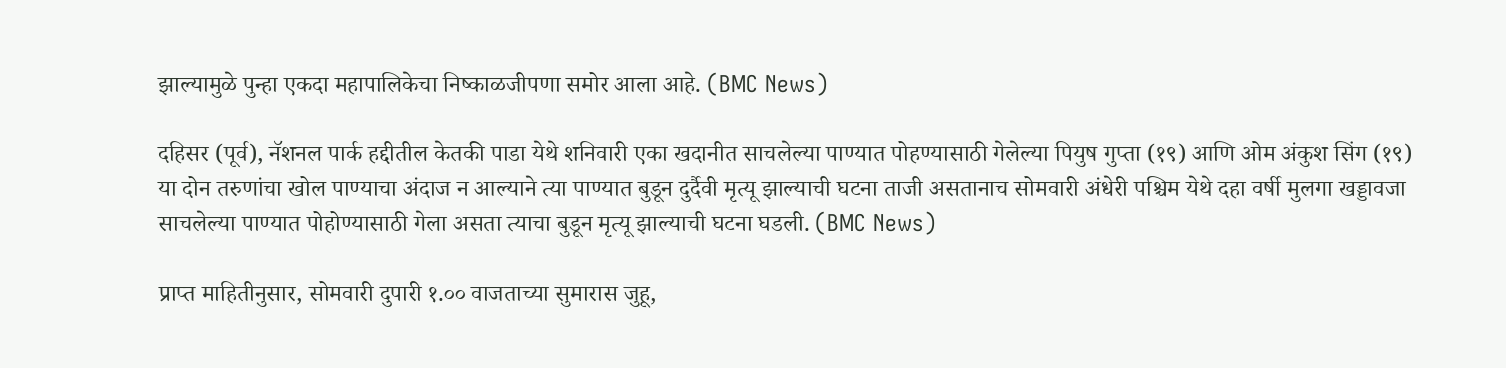झाल्यामुळे पुन्हा एकदा महापालिकेचा निष्काळजीपणा समोर आला आहे. (BMC News)

दहिसर (पूर्व), नॅशनल पार्क हद्दीतील केतकी पाडा येथे शनिवारी एका खदानीत साचलेल्या पाण्यात पोहण्यासाठी गेलेल्या पियुष गुप्ता (१९) आणि ओम अंकुश सिंग (१९) या दोन तरुणांचा खोल पाण्याचा अंदाज न आल्याने त्या पाण्यात बुडून दुर्दैवी मृत्यू झाल्याची घटना ताजी असतानाच सोमवारी अंधेरी पश्चिम येथे दहा वर्षी मुलगा खड्डावजा साचलेल्या पाण्यात पोहोण्यासाठी गेला असता त्याचा बुडून मृत्यू झाल्याची घटना घडली. (BMC News)

प्राप्त माहितीनुसार, सोमवारी दुपारी १.०० वाजताच्या सुमारास जुहू,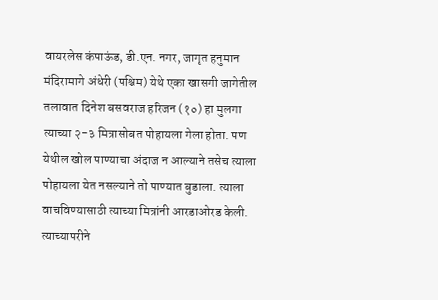वायरलेस कंपाऊंड, डी.एन. नगर, जागृत हनुमान मंदिरामागे अंधेरी (पश्चिम) येथे एका खासगी जागेतील तलावात दिनेश बसवराज हरिजन (१०) हा मुलगा त्याच्या २-३ मित्रासोबत पोहायला गेला होता. पण येथील खोल पाण्याचा अंदाज न आल्याने तसेच त्याला पोहायला येत नसल्याने तो पाण्यात बुडाला. त्याला वाचविण्यासाठी त्याच्या मित्रांनी आरडाओरड केली. त्याच्यापरीने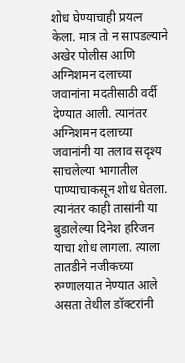शोध घेण्याचाही प्रयत्न केला. मात्र तो न सापडल्याने अखेर पोलीस आणि अग्निशमन दलाच्या जवानांना मदतीसाठी वर्दी देण्यात आली. त्यानंतर अग्निशमन दलाच्या जवानांनी या तलाव सदृश्य साचलेल्या भागातील पाण्याचाकसून शोध घेतला. त्यानंतर काही तासांनी या बुडालेल्या दिनेश हरिजन याचा शोध लागला. त्याला तातडीने नजीकच्या रुग्णालयात नेण्यात आले असता तेथील डॉक्टरांनी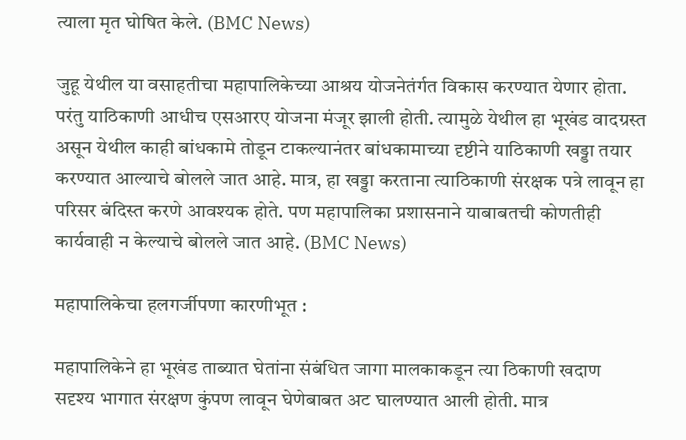त्याला मृत घोषित केले. (BMC News)

जुहू येथील या वसाहतीचा महापालिकेच्या आश्रय योजनेतंर्गत विकास करण्यात येणार होता. परंतु याठिकाणी आधीच एसआरए योजना मंजूर झाली होती. त्यामुळे येथील हा भूखंड वादग्रस्त असून येथील काही बांधकामे तोडून टाकल्यानंतर बांधकामाच्या दृष्टीने याठिकाणी खड्डा तयार करण्यात आल्याचे बोलले जात आहे. मात्र, हा खड्डा करताना त्याठिकाणी संरक्षक पत्रे लावून हा परिसर बंदिस्त करणे आवश्यक होते. पण महापालिका प्रशासनाने याबाबतची कोणतीही कार्यवाही न केल्याचे बोलले जात आहे. (BMC News)

महापालिकेचा हलगर्जीपणा कारणीभूत :

महापालिकेने हा भूखंड ताब्यात घेतांना संबंधित जागा मालकाकडून त्या ठिकाणी खदाण सदृश्य भागात संरक्षण कुंपण लावून घेणेबाबत अट घालण्यात आली होती. मात्र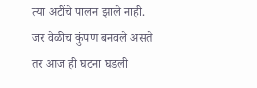त्या अटींचे पालन झाले नाही. जर वेळीच कुंपण बनवले असते तर आज ही घटना घडली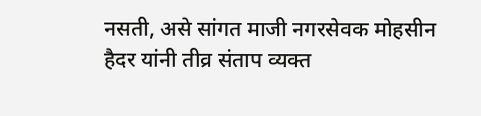नसती, असे सांगत माजी नगरसेवक मोहसीन हैदर यांनी तीव्र संताप व्यक्त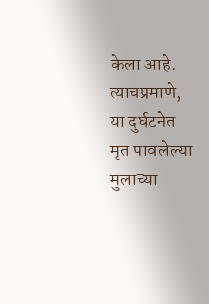केला आहे. त्याचप्रमाणे, या दुर्घटनेत मृत पावलेल्या मुलाच्या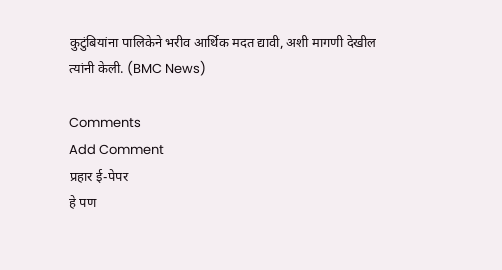कुटुंबियांना पालिकेने भरीव आर्थिक मदत द्यावी, अशी मागणी देखील त्यांनी केली. (BMC News)

Comments
Add Comment
प्रहार ई-पेपर
हे पण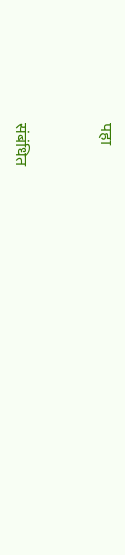पहा


संबंधित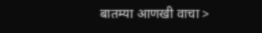बातम्या आणखी वाचा >